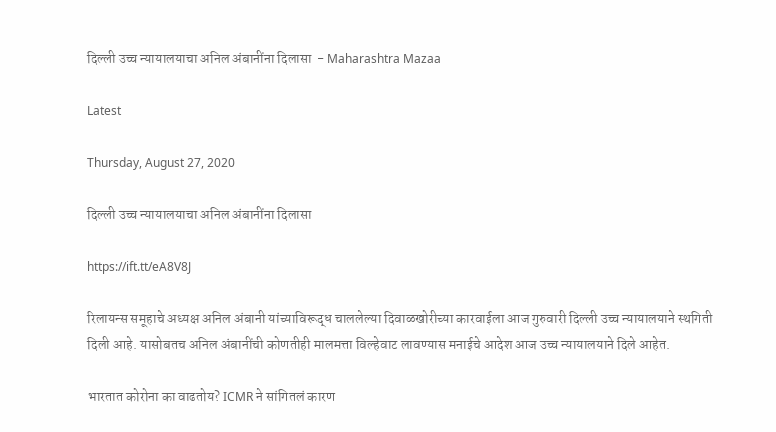दिल्ली उच्च न्यायालयाचा अनिल अंबानींना दिलासा  - Maharashtra Mazaa

Latest

Thursday, August 27, 2020

दिल्ली उच्च न्यायालयाचा अनिल अंबानींना दिलासा

https://ift.tt/eA8V8J

रिलायन्स समूहाचे अध्यक्ष अनिल अंबानी यांच्याविरूद्ध चाललेल्या दिवाळखोरीच्या कारवाईला आज गुरुवारी दिल्ली उच्च न्यायालयाने स्थगिती दिली आहे. यासोबतच अनिल अंबानींची कोणतीही मालमत्ता विल्हेवाट लावण्यास मनाईचे आदेश आज उच्च न्यायालयाने दिले आहेत.

भारतात कोरोना का वाढतोय? ICMR ने सांगितलं कारण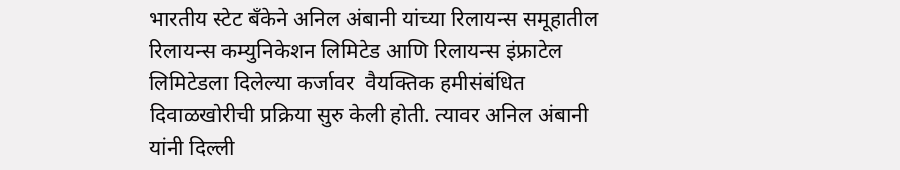भारतीय स्टेट बँकेने अनिल अंबानी यांच्या रिलायन्स समूहातील रिलायन्स कम्युनिकेशन लिमिटेड आणि रिलायन्स इंफ्राटेल लिमिटेडला दिलेल्या कर्जावर  वैयक्तिक हमीसंबंधित दिवाळखोरीची प्रक्रिया सुरु केली होती. त्यावर अनिल अंबानी यांनी दिल्ली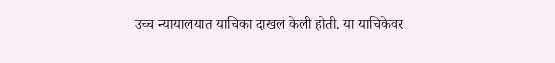उच्च न्यायालयात याचिका दाखल केली होती. या याचिकेवर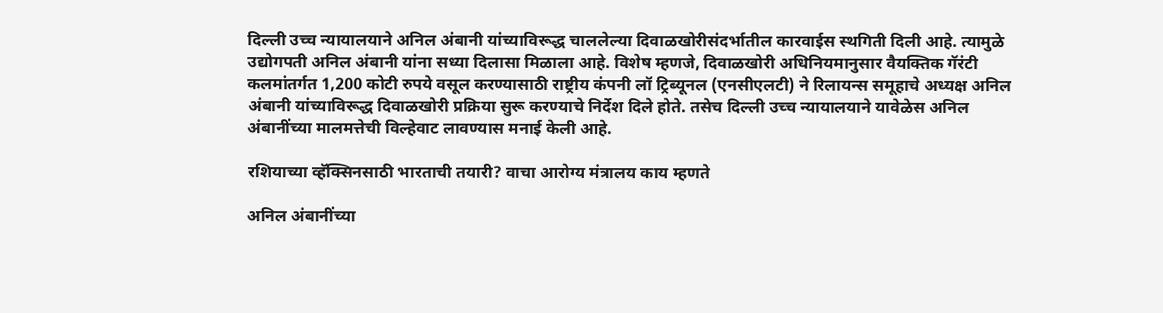दिल्ली उच्च न्यायालयाने अनिल अंबानी यांच्याविरूद्ध चाललेल्या दिवाळखोरीसंदर्भातील कारवाईस स्थगिती दिली आहे. त्यामुळे उद्योगपती अनिल अंबानी यांना सध्या दिलासा मिळाला आहे. विशेष म्हणजे, दिवाळखोरी अधिनियमानुसार वैयक्तिक गॅरंटी कलमांतर्गत 1,200 कोटी रुपये वसूल करण्यासाठी राष्ट्रीय कंपनी लॉ ट्रिब्यूनल (एनसीएलटी) ने रिलायन्स समूहाचे अध्यक्ष अनिल अंबानी यांच्याविरूद्ध दिवाळखोरी प्रक्रिया सुरू करण्याचे निर्देश दिले होते. तसेच दिल्ली उच्च न्यायालयाने यावेळेस अनिल अंबानींच्या मालमत्तेची विल्हेवाट लावण्यास मनाई केली आहे.

रशियाच्या व्हॅक्सिनसाठी भारताची तयारी? वाचा आरोग्य मंत्रालय काय म्हणते

अनिल अंबानींच्या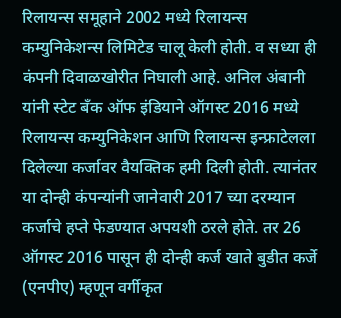रिलायन्स समूहाने 2002 मध्ये रिलायन्स कम्युनिकेशन्स लिमिटेड चालू केली होती. व सध्या ही कंपनी दिवाळखोरीत निघाली आहे. अनिल अंबानी यांनी स्टेट बँक ऑफ इंडियाने ऑगस्ट 2016 मध्ये रिलायन्स कम्युनिकेशन आणि रिलायन्स इन्फ्राटेलला दिलेल्या कर्जावर वैयक्तिक हमी दिली होती. त्यानंतर या दोन्ही कंपन्यांनी जानेवारी 2017 च्या दरम्यान कर्जाचे हप्ते फेडण्यात अपयशी ठरले होते. तर 26 ऑगस्ट 2016 पासून ही दोन्ही कर्ज खाते बुडीत कर्जे (एनपीए) म्हणून वर्गीकृत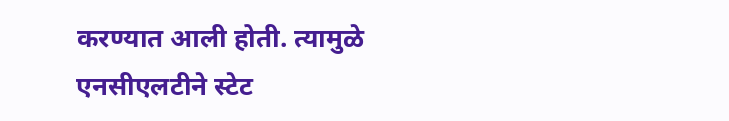करण्यात आली होती. त्यामुळे एनसीएलटीने स्टेट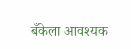बँकेला आवश्यक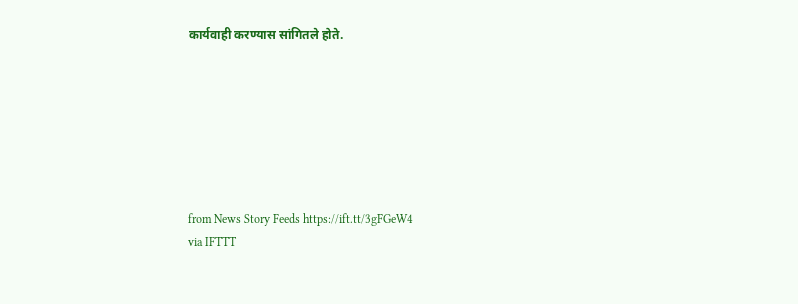कार्यवाही करण्यास सांगितले होते.







from News Story Feeds https://ift.tt/3gFGeW4
via IFTTT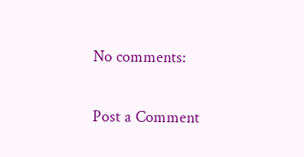No comments:

Post a Comment